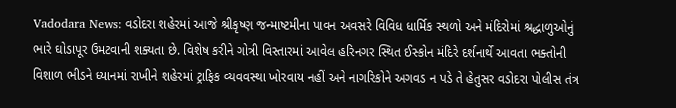Vadodara News: વડોદરા શહેરમાં આજે શ્રીકૃષ્ણ જન્માષ્ટમીના પાવન અવસરે વિવિધ ધાર્મિક સ્થળો અને મંદિરોમાં શ્રદ્ધાળુઓનું ભારે ઘોડાપૂર ઉમટવાની શક્યતા છે. વિશેષ કરીને ગોત્રી વિસ્તારમાં આવેલ હરિનગર સ્થિત ઈસ્કોન મંદિરે દર્શનાર્થે આવતા ભક્તોની વિશાળ ભીડને ધ્યાનમાં રાખીને શહેરમાં ટ્રાફિક વ્યવવસ્થા ખોરવાય નહીં અને નાગરિકોને અગવડ ન પડે તે હેતુસર વડોદરા પોલીસ તંત્ર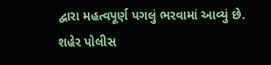દ્વારા મહત્વપૂર્ણ પગલું ભરવામાં આવ્યું છે.
શહેર પોલીસ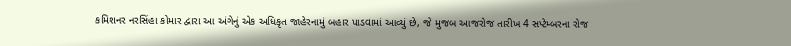કમિશનર નરસિંહા કોમાર દ્વારા આ અંગેનું એક અધિકૃત જાહેરનામું બહાર પાડવામાં આવ્યું છે, જે મુજબ આજરોજ તારીખ 4 સપ્ટેમ્બરના રોજ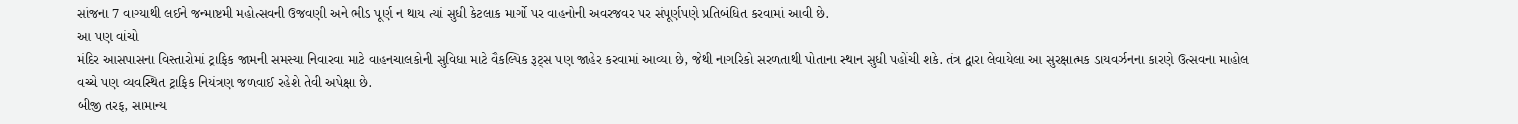સાંજના 7 વાગ્યાથી લઈને જન્માષ્ટમી મહોત્સવની ઉજવણી અને ભીડ પૂર્ણ ન થાય ત્યાં સુધી કેટલાક માર્ગો પર વાહનોની અવરજવર પર સંપૂર્ણપણે પ્રતિબંધિત કરવામાં આવી છે.
આ પણ વાંચો
મંદિર આસપાસના વિસ્તારોમાં ટ્રાફિક જામની સમસ્યા નિવારવા માટે વાહનચાલકોની સુવિધા માટે વૈકલ્પિક રૂટ્સ પણ જાહેર કરવામાં આવ્યા છે, જેથી નાગરિકો સરળતાથી પોતાના સ્થાન સુધી પહોંચી શકે. તંત્ર દ્વારા લેવાયેલા આ સુરક્ષાત્મક ડાયવર્ઝનના કારણે ઉત્સવના માહોલ વચ્ચે પણ વ્યવસ્થિત ટ્રાફિક નિયંત્રણ જળવાઈ રહેશે તેવી અપેક્ષા છે.
બીજી તરફ, સામાન્ય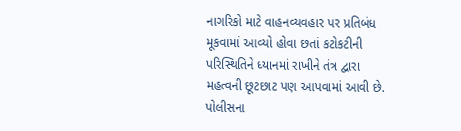નાગરિકો માટે વાહનવ્યવહાર પર પ્રતિબંધ મૂકવામાં આવ્યો હોવા છતાં કટોકટીની પરિસ્થિતિને ધ્યાનમાં રાખીને તંત્ર દ્વારા મહત્વની છૂટછાટ પણ આપવામાં આવી છે. પોલીસના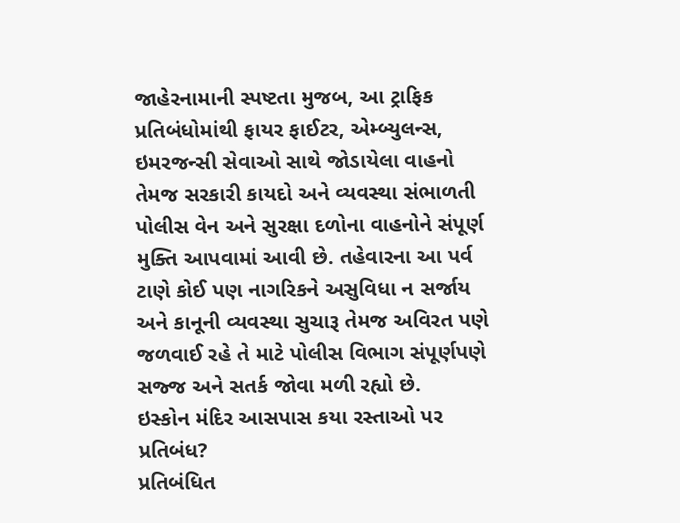જાહેરનામાની સ્પષ્ટતા મુજબ, આ ટ્રાફિક પ્રતિબંધોમાંથી ફાયર ફાઈટર, એમ્બ્યુલન્સ, ઇમરજન્સી સેવાઓ સાથે જોડાયેલા વાહનો તેમજ સરકારી કાયદો અને વ્યવસ્થા સંભાળતી પોલીસ વેન અને સુરક્ષા દળોના વાહનોને સંપૂર્ણ મુક્તિ આપવામાં આવી છે. તહેવારના આ પર્વ ટાણે કોઈ પણ નાગરિકને અસુવિધા ન સર્જાય અને કાનૂની વ્યવસ્થા સુચારૂ તેમજ અવિરત પણે જળવાઈ રહે તે માટે પોલીસ વિભાગ સંપૂર્ણપણે સજ્જ અને સતર્ક જોવા મળી રહ્યો છે.
ઇસ્કોન મંદિર આસપાસ કયા રસ્તાઓ પર પ્રતિબંધ?
પ્રતિબંધિત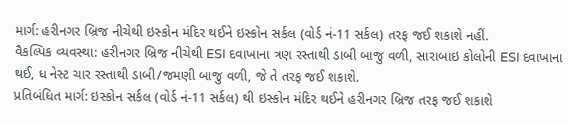માર્ગ: હરીનગર બ્રિજ નીચેથી ઇસ્કોન મંદિર થઈને ઇસ્કોન સર્કલ (વોર્ડ નં-11 સર્કલ) તરફ જઈ શકાશે નહીં.
વૈકલ્પિક વ્યવસ્થા: હરીનગર બ્રિજ નીચેથી ESI દવાખાના ત્રણ રસ્તાથી ડાબી બાજુ વળી, સારાબાઇ કોલોની ESI દવાખાના થઈ, ધ નેસ્ટ ચાર રસ્તાથી ડાબી/જમણી બાજુ વળી, જે તે તરફ જઈ શકાશે.
પ્રતિબંધિત માર્ગ: ઇસ્કોન સર્કલ (વોર્ડ નં-11 સર્કલ) થી ઇસ્કોન મંદિર થઈને હરીનગર બ્રિજ તરફ જઈ શકાશે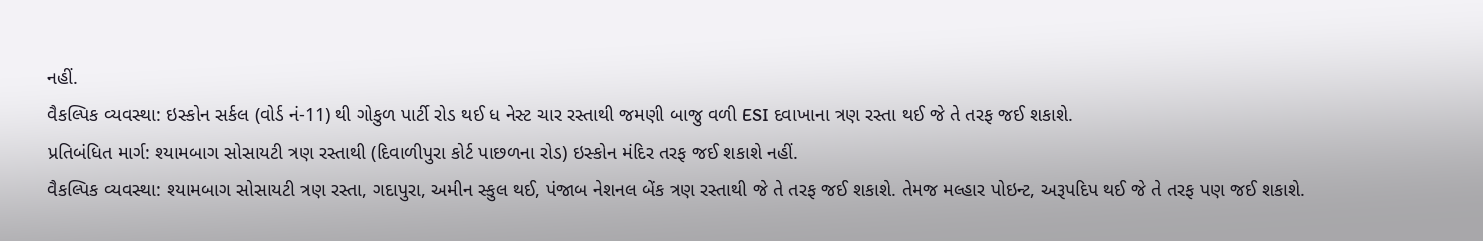નહીં.
વૈકલ્પિક વ્યવસ્થા: ઇસ્કોન સર્કલ (વોર્ડ નં-11) થી ગોકુળ પાર્ટી રોડ થઈ ધ નેસ્ટ ચાર રસ્તાથી જમણી બાજુ વળી ESI દવાખાના ત્રણ રસ્તા થઈ જે તે તરફ જઈ શકાશે.
પ્રતિબંધિત માર્ગ: શ્યામબાગ સોસાયટી ત્રણ રસ્તાથી (દિવાળીપુરા કોર્ટ પાછળના રોડ) ઇસ્કોન મંદિર તરફ જઈ શકાશે નહીં.
વૈકલ્પિક વ્યવસ્થા: શ્યામબાગ સોસાયટી ત્રણ રસ્તા, ગદાપુરા, અમીન સ્કુલ થઈ, પંજાબ નેશનલ બેંક ત્રણ રસ્તાથી જે તે તરફ જઈ શકાશે. તેમજ મલ્હાર પોઇન્ટ, અરૂપદિપ થઈ જે તે તરફ પણ જઈ શકાશે.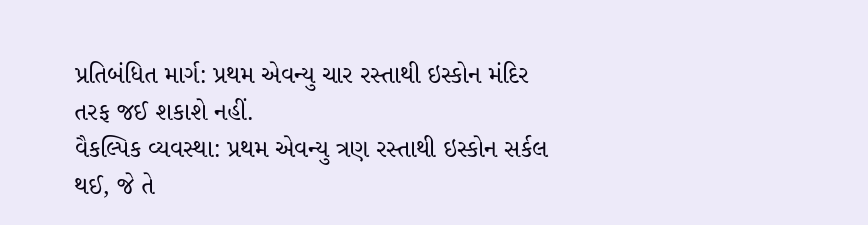પ્રતિબંધિત માર્ગ: પ્રથમ એવન્યુ ચાર રસ્તાથી ઇસ્કોન મંદિર તરફ જઈ શકાશે નહીં.
વૈકલ્પિક વ્યવસ્થા: પ્રથમ એવન્યુ ત્રણ રસ્તાથી ઇસ્કોન સર્કલ થઈ, જે તે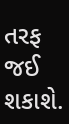તરફ જઈ શકાશે.